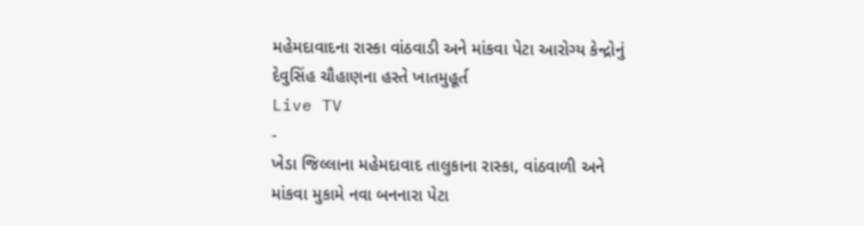મહેમદાવાદના રાસ્કા વાંઠવાડી અને માંકવા પેટા આરોગ્ય કેન્દ્રોનું દેવુસિંહ ચૌહાણના હસ્તે ખાતમુહૂર્ત
Live TV
-
ખેડા જિલ્લાના મહેમદાવાદ તાલુકાના રાસ્કા, વાંઠવાળી અને માંકવા મુકામે નવા બનનારા પેટા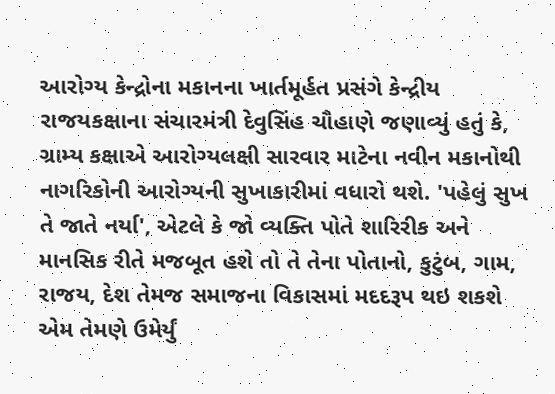આરોગ્ય કેન્દ્રોના મકાનના ખાર્તમૂર્હત પ્રસંગે કેન્દ્રીય રાજયકક્ષાના સંચારમંત્રી દેવુસિંહ ચૌહાણે જણાવ્યું હતું કે, ગ્રામ્ય કક્ષાએ આરોગ્યલક્ષી સારવાર માટેના નવીન મકાનોથી નાગરિકોની આરોગ્યની સુખાકારીમાં વધારો થશે. 'પહેલું સુખ તે જાતે નર્યા', એટલે કે જો વ્યક્તિ પોતે શારિરીક અને માનસિક રીતે મજબૂત હશે તો તે તેના પોતાનો, કુટુંબ, ગામ, રાજય, દેશ તેમજ સમાજના વિકાસમાં મદદરૂપ થઇ શકશે એમ તેમણે ઉમેર્યું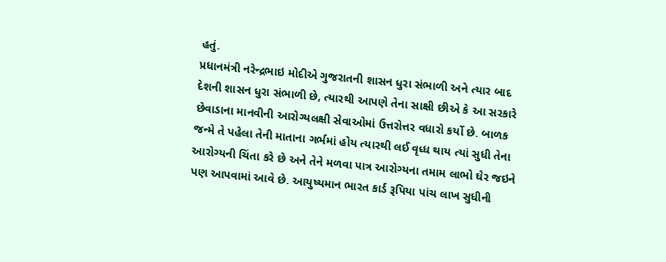હતું.
પ્રધાનમંત્રી નરેન્દ્રભાઇ મોદીએ ગુજરાતની શાસન ધુરા સંભાળી અને ત્યાર બાદ દેશની શાસન ધુરા સંભાળી છે, ત્યારથી આપણે તેના સાક્ષી છીએ કે આ સરકારે છેવાડાના માનવીની આરોગ્યલક્ષી સેવાઓમાં ઉત્તરોત્તર વધારો કર્યો છે. બાળક જન્મે તે પહેલા તેની માતાના ગર્ભમાં હોય ત્યારથી લઈ વૃધ્ધ થાય ત્યાં સુધી તેના આરોગ્યની ચિંતા કરે છે અને તેને મળવા પાત્ર આરોગ્યના તમામ લાભો ઘેર જઇને પણ આપવામાં આવે છે. આયુષ્યમાન ભારત કાર્ડ રૂપિયા પાંચ લાખ સુધીની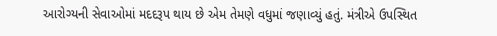આરોગ્યની સેવાઓમાં મદદરૂપ થાય છે એમ તેમણે વધુમાં જણાવ્યું હતું. મંત્રીએ ઉપસ્થિત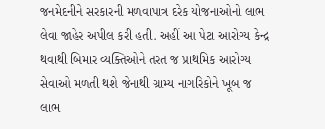જનમેદનીને સરકારની મળવાપાત્ર દરેક યોજનાઓનો લાભ લેવા જાહેર અપીલ કરી હતી. અહીં આ પેટા આરોગ્ય કેન્દ્ર થવાથી બિમાર વ્યક્તિઓને તરત જ પ્રાથમિક આરોગ્ય સેવાઓ મળતી થશે જેનાથી ગ્રામ્ય નાગરિકોને ખૂબ જ લાભ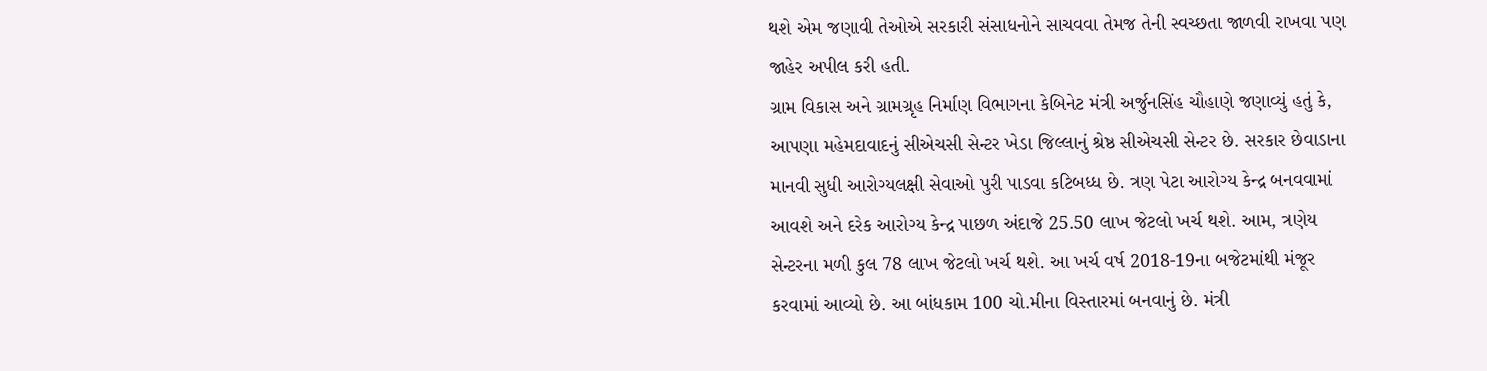થશે એમ જણાવી તેઓએ સરકારી સંસાધનોને સાચવવા તેમજ તેની સ્વચ્છતા જાળવી રાખવા પણ જાહેર અપીલ કરી હતી.
ગ્રામ વિકાસ અને ગ્રામગ્રૃહ નિર્માણ વિભાગના કેબિનેટ મંત્રી અર્જુનસિંહ ચૌહાણે જણાવ્યું હતું કે, આપણા મહેમદાવાદનું સીએચસી સેન્ટર ખેડા જિલ્લાનું શ્રેષ્ઠ સીએચસી સેન્ટર છે. સરકાર છેવાડાના માનવી સુધી આરોગ્યલક્ષી સેવાઓ પુરી પાડવા કટિબધ્ધ છે. ત્રણ પેટા આરોગ્ય કેન્દ્ર બનવવામાં આવશે અને દરેક આરોગ્ય કેન્દ્ર પાછળ અંદાજે 25.50 લાખ જેટલો ખર્ચ થશે. આમ, ત્રણેય સેન્ટરના મળી કુલ 78 લાખ જેટલો ખર્ચ થશે. આ ખર્ચ વર્ષ 2018-19ના બજેટમાંથી મંજૂર કરવામાં આવ્યો છે. આ બાંધકામ 100 ચો.મીના વિસ્તારમાં બનવાનું છે. મંત્રી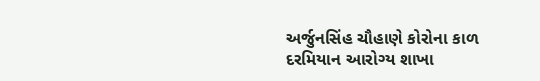અર્જુનસિંહ ચૌહાણે કોરોના કાળ દરમિયાન આરોગ્ય શાખા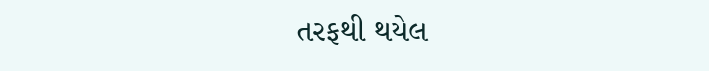તરફથી થયેલ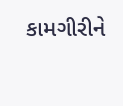કામગીરીને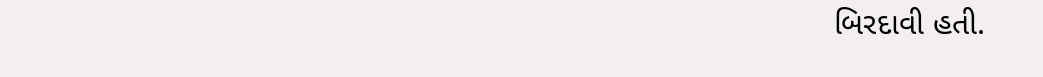બિરદાવી હતી.